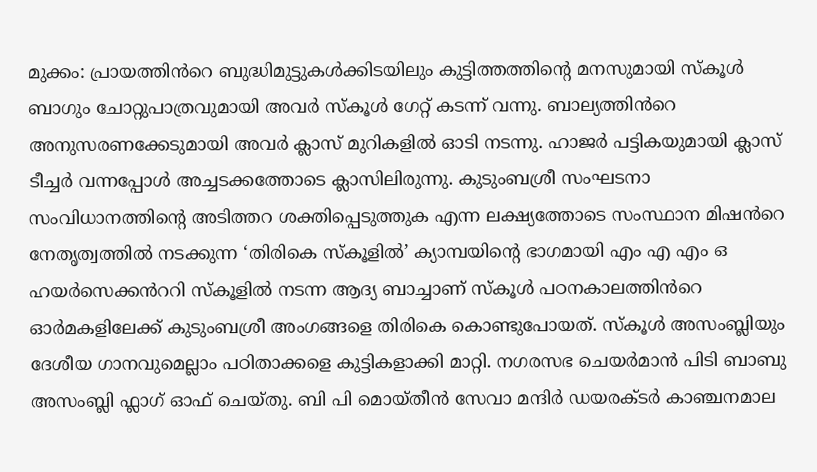മുക്കം: പ്രായത്തിൻറെ ബുദ്ധിമുട്ടുകൾക്കിടയിലും കുട്ടിത്തത്തിന്റെ മനസുമായി സ്കൂൾ ബാഗും ചോറ്റുപാത്രവുമായി അവർ സ്കൂൾ ഗേറ്റ് കടന്ന് വന്നു. ബാല്യത്തിൻറെ അനുസരണക്കേടുമായി അവർ ക്ലാസ് മുറികളിൽ ഓടി നടന്നു. ഹാജർ പട്ടികയുമായി ക്ലാസ് ടീച്ചർ വന്നപ്പോൾ അച്ചടക്കത്തോടെ ക്ലാസിലിരുന്നു. കുടുംബശ്രീ സംഘടനാ സംവിധാനത്തിന്റെ അടിത്തറ ശക്തിപ്പെടുത്തുക എന്ന ലക്ഷ്യത്തോടെ സംസ്ഥാന മിഷൻറെ നേതൃത്വത്തിൽ നടക്കുന്ന ‘തിരികെ സ്കൂളിൽ’ ക്യാമ്പയിന്റെ ഭാഗമായി എം എ എം ഒ ഹയർസെക്കൻററി സ്കൂളിൽ നടന്ന ആദ്യ ബാച്ചാണ് സ്കൂൾ പഠനകാലത്തിൻറെ ഓർമകളിലേക്ക് കുടുംബശ്രീ അംഗങ്ങളെ തിരികെ കൊണ്ടുപോയത്. സ്കൂൾ അസംബ്ലിയും ദേശീയ ഗാനവുമെല്ലാം പഠിതാക്കളെ കുട്ടികളാക്കി മാറ്റി. നഗരസഭ ചെയർമാൻ പിടി ബാബു അസംബ്ലി ഫ്ലാഗ് ഓഫ് ചെയ്തു. ബി പി മൊയ്തീൻ സേവാ മന്ദിർ ഡയരക്ടർ കാഞ്ചനമാല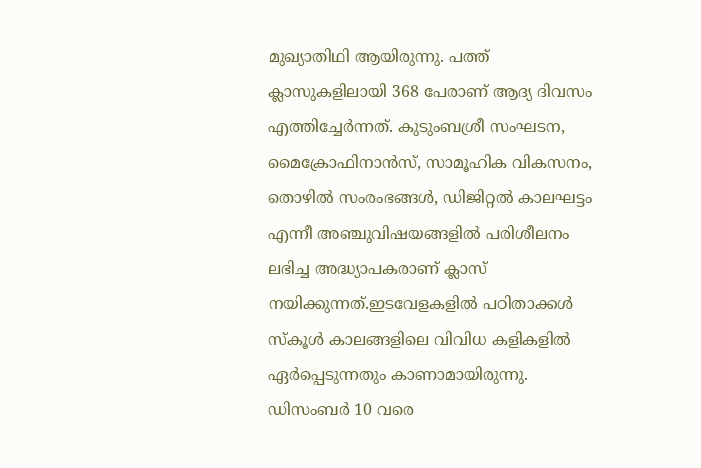മുഖ്യാതിഥി ആയിരുന്നു. പത്ത് ക്ലാസുകളിലായി 368 പേരാണ് ആദ്യ ദിവസം എത്തിച്ചേർന്നത്. കുടുംബശ്രീ സംഘടന, മൈക്രോഫിനാൻസ്, സാമൂഹിക വികസനം, തൊഴിൽ സംരംഭങ്ങൾ, ഡിജിറ്റൽ കാലഘട്ടം എന്നീ അഞ്ചുവിഷയങ്ങളിൽ പരിശീലനം ലഭിച്ച അദ്ധ്യാപകരാണ് ക്ലാസ് നയിക്കുന്നത്.ഇടവേളകളിൽ പഠിതാക്കൾ സ്കൂൾ കാലങ്ങളിലെ വിവിധ കളികളിൽ ഏർപ്പെടുന്നതും കാണാമായിരുന്നു. ഡിസംബർ 10 വരെ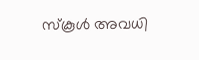സ്കൂൾ അവധി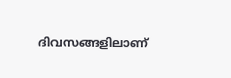ദിവസങ്ങളിലാണ്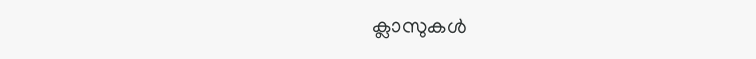ക്ലാസുകൾ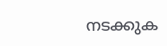നടക്കുക